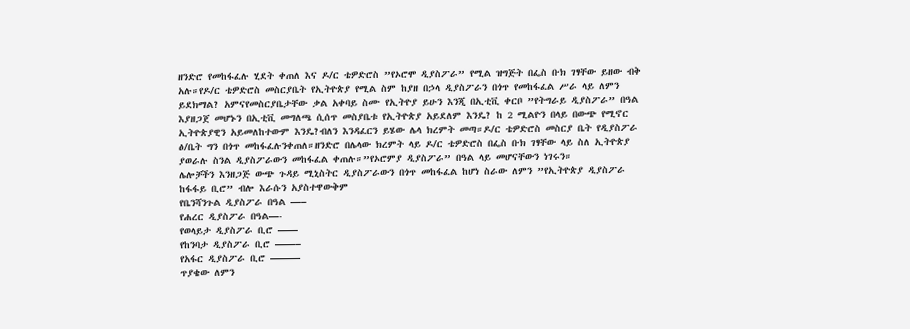ዘንድሮ የመከፋፈሉ ሂደት ቀጠለ እና ዶ/ር ቴዎድሮስ ”የኦሮሞ ዲያስፖራ” የሚል ዝግጅት በፌስ ቡክ ገፃቸው ይዘው ብቅ አሉ።የዶ/ር ቴዎድሮስ መስርያቤት የኢትዮጵያ የሚል ስም ከያዘ በኃላ ዲያስፖራን በጎጥ የመከፋፈል ሥራ ላይ ለምን ይደክማል? አምናየመስርያቤታቸው ቃል አቀባይ ስሙ የኢትዮያ ይሁን እንጂ በኢቲቪ ቀርቦ ”የትግራይ ዲያስፖራ” በዓል እያዘጋጀ መሆኑን በኢቲቪ መግለጫ ሲሰጥ መስያቤቱ የኢትዮጵያ አይደለም እንዴ? ከ 2 ሚልዮን በላይ በውጭ የሚኖር ኢትዮጵያዊን አይመለከተውም እንዴ?ብለን እንዳፈርን ይሄው ሌላ ክረምት መጣ።ዶ/ር ቴዎድሮስ መስርያ ቤት የዲያስፖራ ፅ/ቤት ግን በጎጥ መከፋፈሉንቀጠለ።ዘንድሮ በሌላው ክረምት ላይ ዶ/ር ቴዎድሮስ በፌስ ቡክ ገፃቸው ላይ ስለ ኢትዮጵያ ያወራሉ ስንል ዲያስፖራውን መከፋፈል ቀጠሉ።”የኦሮምያ ዲያስፖራ” በዓል ላይ መሆናቸውን ነገሩን።
ሌሎቻችን እንዘጋጅ ውጭ ጉዳይ ሚኒስትር ዲያስፖራውን በጎጥ መከፋፈል ከሆነ ስራው ለምን ”የኢትዮጵያ ዲያስፖራ ከፋፋይ ቢሮ” ብሎ እራሱን አያስተዋውቅም
የቤንሻንጉል ዲያስፖራ በዓል —–
የሐረር ዲያስፖራ በዓል—-
የወላይታ ዲያስፖራ ቢሮ ——
የከንባታ ዲያስፖራ ቢሮ ——–
የአፋር ዲያስፖራ ቢሮ ———
ጥያቄው ለምን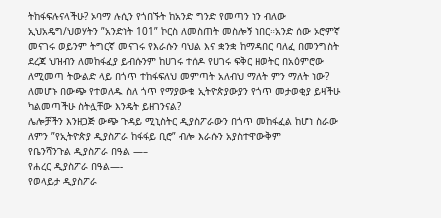ትከፋፍሉናላችሁ? ኦባማ ሉሲን የጎበኙት ከአንድ ግንድ የመጣን ነን ብለው ኢህአዴግ/ህወሃትን ”አንድነት 101” ኮርስ ለመስጠት መስሎኝ ነበር።አንድ ሰው ኦሮምኛ መናገሩ ወይንም ትግርኛ መናገሩ የእራሱን ባህል እና ቋንቋ ከማዳበር ባለፈ በመንግስት ደረጃ ህዝብን ለመከፋፈያ ይብሱንም ከሀገሩ ተሰዶ የሀገሩ ፍቅር ዘወትር በአዕምሮው ለሚመጣ ትውልድ ላይ በጎጥ ተከፋፍለህ መምጣት አለብህ ማለት ምን ማለት ነው?
ለመሆኑ በውጭ የተወለዱ ስለ ጎጥ የማያውቁ ኢትዮጵያውያን የጎጥ መታወቂያ ይዛችሁ ካልመጣችሁ ስትሏቸው እንዴት ይዘገንናል?
ሌሎቻችን እንዘጋጅ ውጭ ጉዳይ ሚኒስትር ዲያስፖራውን በጎጥ መከፋፈል ከሆነ ስራው ለምን ”የኢትዮጵያ ዲያስፖራ ከፋፋይ ቢሮ” ብሎ እራሱን አያስተዋውቅም
የቤንሻንጉል ዲያስፖራ በዓል —–
የሐረር ዲያስፖራ በዓል—-
የወላይታ ዲያስፖራ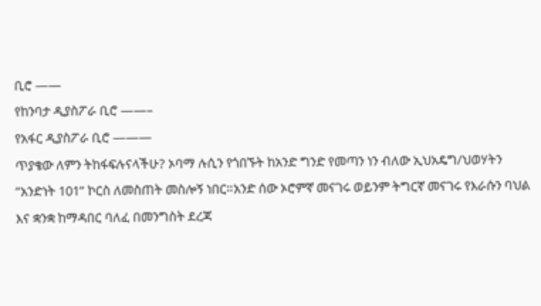ቢሮ ——
የከንባታ ዲያስፖራ ቢሮ ——–
የአፋር ዲያስፖራ ቢሮ ———
ጥያቄው ለምን ትከፋፍሉናላችሁ? ኦባማ ሉሲን የጎበኙት ከአንድ ግንድ የመጣን ነን ብለው ኢህአዴግ/ህወሃትን ”አንድነት 101” ኮርስ ለመስጠት መስሎኝ ነበር።አንድ ሰው ኦሮምኛ መናገሩ ወይንም ትግርኛ መናገሩ የእራሱን ባህል እና ቋንቋ ከማዳበር ባለፈ በመንግስት ደረጃ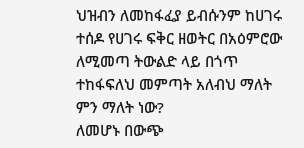ህዝብን ለመከፋፈያ ይብሱንም ከሀገሩ ተሰዶ የሀገሩ ፍቅር ዘወትር በአዕምሮው ለሚመጣ ትውልድ ላይ በጎጥ ተከፋፍለህ መምጣት አለብህ ማለት ምን ማለት ነው?
ለመሆኑ በውጭ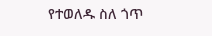የተወለዱ ስለ ጎጥ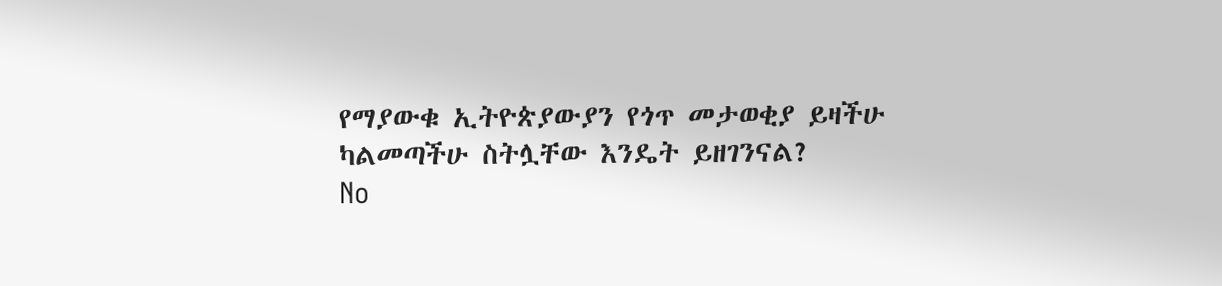የማያውቁ ኢትዮጵያውያን የጎጥ መታወቂያ ይዛችሁ ካልመጣችሁ ስትሏቸው እንዴት ይዘገንናል?
No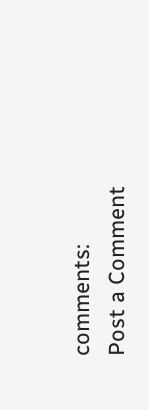comments:
Post a Comment